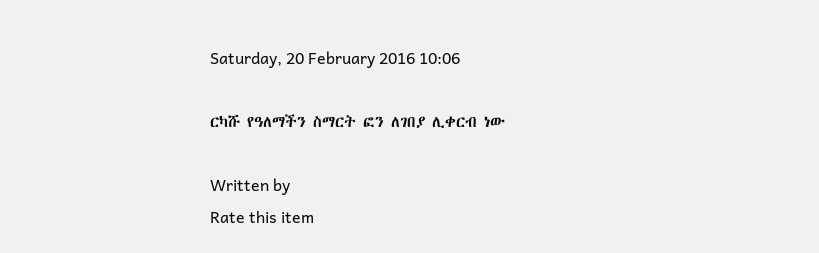Saturday, 20 February 2016 10:06

ርካሹ የዓለማችን ስማርት ፎን ለገበያ ሊቀርብ ነው

Written by
Rate this item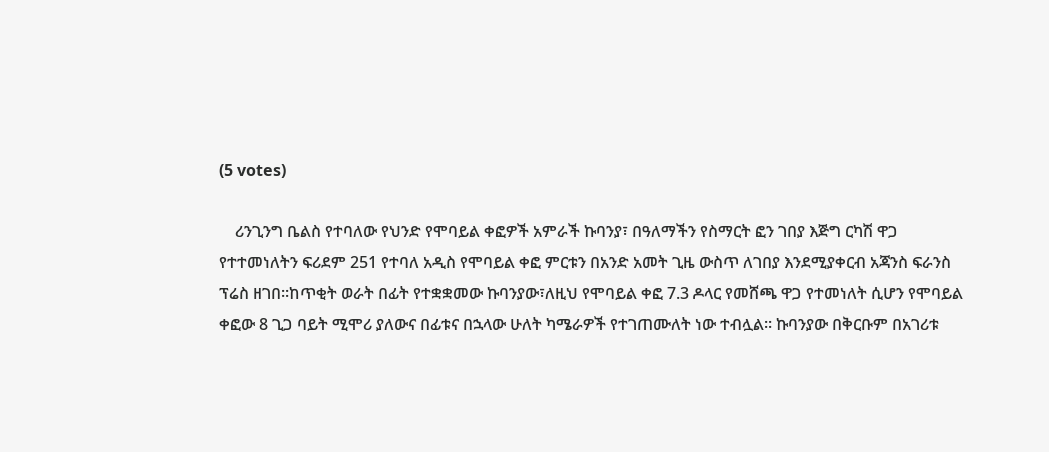(5 votes)

    ሪንጊንግ ቤልስ የተባለው የህንድ የሞባይል ቀፎዎች አምራች ኩባንያ፣ በዓለማችን የስማርት ፎን ገበያ እጅግ ርካሽ ዋጋ የተተመነለትን ፍሪደም 251 የተባለ አዲስ የሞባይል ቀፎ ምርቱን በአንድ አመት ጊዜ ውስጥ ለገበያ እንደሚያቀርብ አጃንስ ፍራንስ ፕሬስ ዘገበ፡፡ከጥቂት ወራት በፊት የተቋቋመው ኩባንያው፣ለዚህ የሞባይል ቀፎ 7.3 ዶላር የመሸጫ ዋጋ የተመነለት ሲሆን የሞባይል ቀፎው 8 ጊጋ ባይት ሚሞሪ ያለውና በፊቱና በኋላው ሁለት ካሜራዎች የተገጠሙለት ነው ተብሏል፡፡ ኩባንያው በቅርቡም በአገሪቱ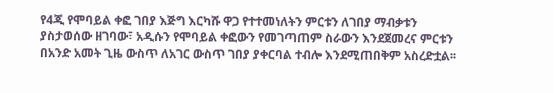የ4ጂ የሞባይል ቀፎ ገበያ እጅግ እርካሹ ዋጋ የተተመነለትን ምርቱን ለገበያ ማብቃቱን ያስታወሰው ዘገባው፣ አዲሱን የሞባይል ቀፎውን የመገጣጠም ስራውን እንደጀመረና ምርቱን በአንድ አመት ጊዜ ውስጥ ለአገር ውስጥ ገበያ ያቀርባል ተብሎ እንደሚጠበቅም አስረድቷል፡፡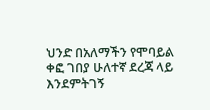ህንድ በአለማችን የሞባይል ቀፎ ገበያ ሁለተኛ ደረጃ ላይ እንደምትገኝ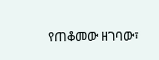የጠቆመው ዘገባው፣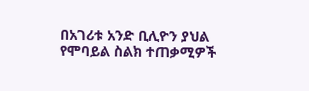በአገሪቱ አንድ ቢሊዮን ያህል የሞባይል ስልክ ተጠቃሚዎች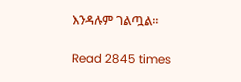እንዳሉም ገልጧል፡፡

Read 2845 times